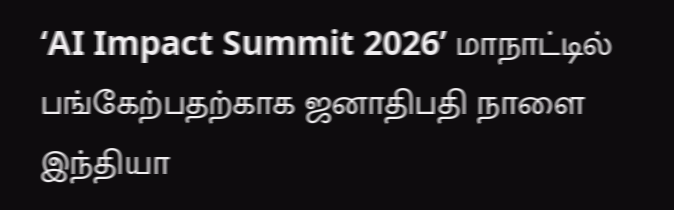‘AI Impact Summit 2026’ மாநாட்டில் பங்கேற்பதற்காக ஜனாதிபதி நாளை இந்தியா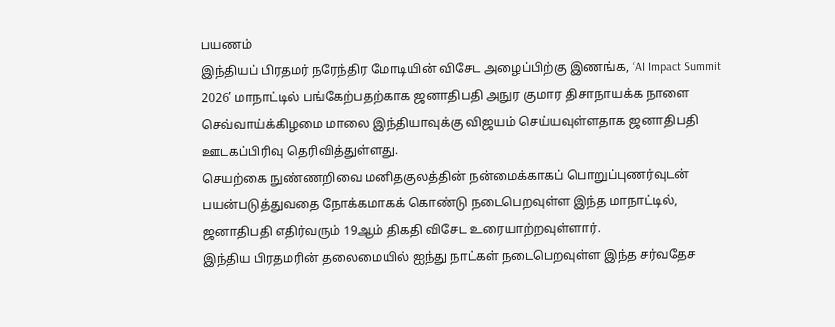பயணம்
இந்தியப் பிரதமர் நரேந்திர மோடியின் விசேட அழைப்பிற்கு இணங்க, ‘AI Impact Summit 2026’ மாநாட்டில் பங்கேற்பதற்காக ஜனாதிபதி அநுர குமார திசாநாயக்க நாளை செவ்வாய்க்கிழமை மாலை இந்தியாவுக்கு விஜயம் செய்யவுள்ளதாக ஜனாதிபதி ஊடகப்பிரிவு தெரிவித்துள்ளது.
செயற்கை நுண்ணறிவை மனிதகுலத்தின் நன்மைக்காகப் பொறுப்புணர்வுடன் பயன்படுத்துவதை நோக்கமாகக் கொண்டு நடைபெறவுள்ள இந்த மாநாட்டில், ஜனாதிபதி எதிர்வரும் 19ஆம் திகதி விசேட உரையாற்றவுள்ளார்.
இந்திய பிரதமரின் தலைமையில் ஐந்து நாட்கள் நடைபெறவுள்ள இந்த சர்வதேச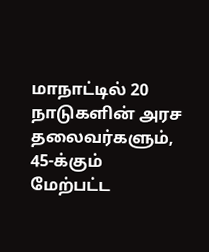மாநாட்டில் 20 நாடுகளின் அரச தலைவர்களும், 45-க்கும் மேற்பட்ட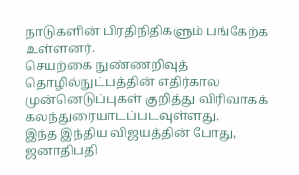நாடுகளின் பிரதிநிதிகளும் பங்கேற்க உள்ளனர்.
செயற்கை நுண்ணறிவுத் தொழில்நுட்பத்தின் எதிர்கால முன்னெடுப்புகள் குறித்து விரிவாகக் கலந்துரையாடப்படவுள்ளது.
இந்த இந்திய விஜயத்தின் போது, ஜனாதிபதி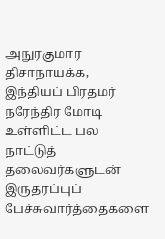அநுரகுமார திசாநாயக்க, இந்தியப் பிரதமர் நரேந்திர மோடி உள்ளிட்ட பல நாட்டுத் தலைவர்களுடன் இருதரப்புப் பேச்சுவார்த்தைகளை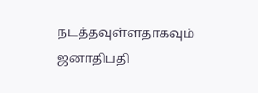நடத்தவுள்ளதாகவும் ஜனாதிபதி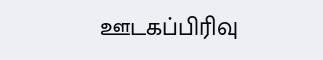ஊடகப்பிரிவு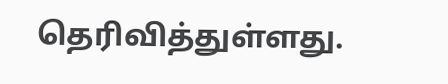தெரிவித்துள்ளது.